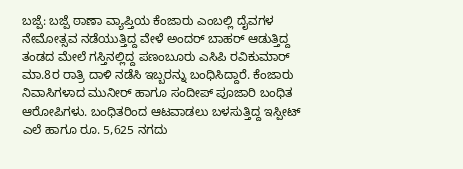ಬಜ್ಪೆ: ಬಜ್ಪೆ ಠಾಣಾ ವ್ಯಾಪ್ತಿಯ ಕೆಂಜಾರು ಎಂಬಲ್ಲಿ ದೈವಗಳ ನೇಮೋತ್ಸವ ನಡೆಯುತ್ತಿದ್ದ ವೇಳೆ ಅಂದರ್ ಬಾಹರ್ ಆಡುತ್ತಿದ್ದ ತಂಡದ ಮೇಲೆ ಗಸ್ತಿನಲ್ಲಿದ್ದ ಪಣಂಬೂರು ಎಸಿಪಿ ರವಿಕುಮಾರ್ ಮಾ.8ರ ರಾತ್ರಿ ದಾಳಿ ನಡೆಸಿ ಇಬ್ಬರನ್ನು ಬಂಧಿಸಿದ್ದಾರೆ. ಕೆಂಜಾರು ನಿವಾಸಿಗಳಾದ ಮುನೀರ್ ಹಾಗೂ ಸಂದೀಪ್ ಪೂಜಾರಿ ಬಂಧಿತ ಆರೋಪಿಗಳು. ಬಂಧಿತರಿಂದ ಆಟವಾಡಲು ಬಳಸುತ್ತಿದ್ದ ಇಸ್ಪೀಟ್ ಎಲೆ ಹಾಗೂ ರೂ. 5,625 ನಗದು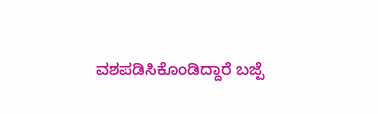ವಶಪಡಿಸಿಕೊಂಡಿದ್ದಾರೆ ಬಜ್ಪೆ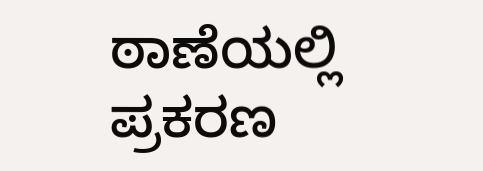ಠಾಣೆಯಲ್ಲಿ ಪ್ರಕರಣ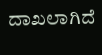ದಾಖಲಾಗಿದೆ